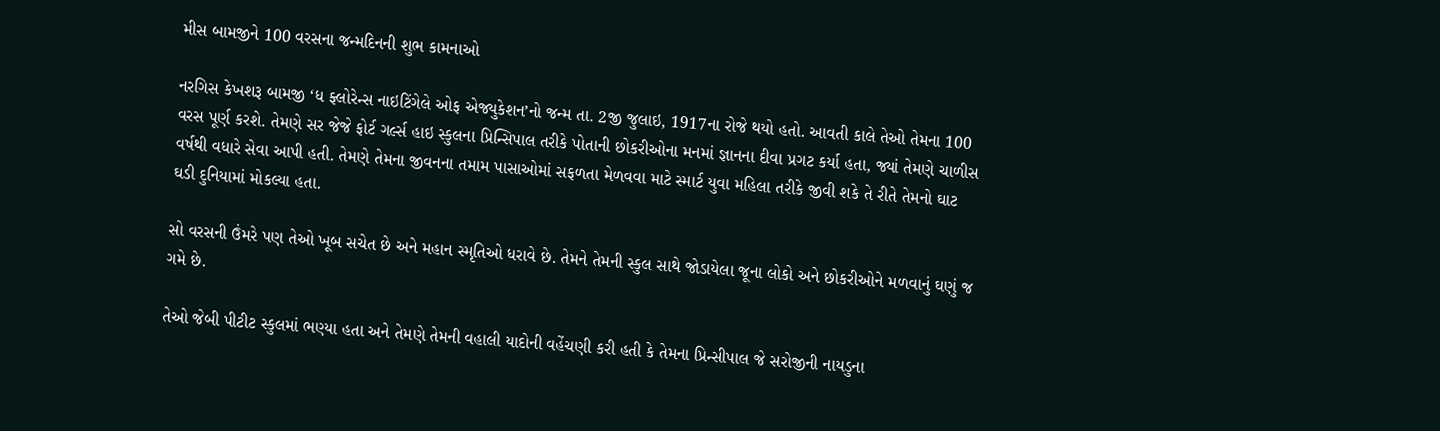મીસ બામજીને 100 વરસના જન્મદિનની શુભ કામનાઓ

નરગિસ કેખશરૂ બામજી ‘ધ ફ્લોરેન્સ નાઇટિંગેલે ઓફ એજ્યુકેશન’નો જન્મ તા. 2જી જુલાઇ, 1917ના રોજે થયો હતો. આવતી કાલે તેઓ તેમના 100 વરસ પૂર્ણ કરશે. તેમણે સર જેજે ફોર્ટ ગર્લ્સ હાઇ સ્કુલના પ્રિન્સિપાલ તરીકે પોતાની છોકરીઓના મનમાં જ્ઞાનના દીવા પ્રગટ કર્યા હતા, જ્યાં તેમણે ચાળીસ વર્ષથી વધારે સેવા આપી હતી. તેમણે તેમના જીવનના તમામ પાસાઓમાં સફળતા મેળવવા માટે સ્માર્ટ યુવા મહિલા તરીકે જીવી શકે તે રીતે તેમનો ઘાટ ઘડી દુનિયામાં મોકલ્યા હતા.

સો વરસની ઉંમરે પણ તેઓ ખૂબ સચેત છે અને મહાન સ્મૃતિઓ ધરાવે છે. તેમને તેમની સ્કુલ સાથે જોડાયેલા જૂના લોકો અને છોકરીઓને મળવાનું ઘણું જ ગમે છે.

તેઓ જેબી પીટીટ સ્કુલમાં ભણ્યા હતા અને તેમણે તેમની વહાલી યાદોની વહેંચણી કરી હતી કે તેમના પ્રિન્સીપાલ જે સરોજીની નાયડુના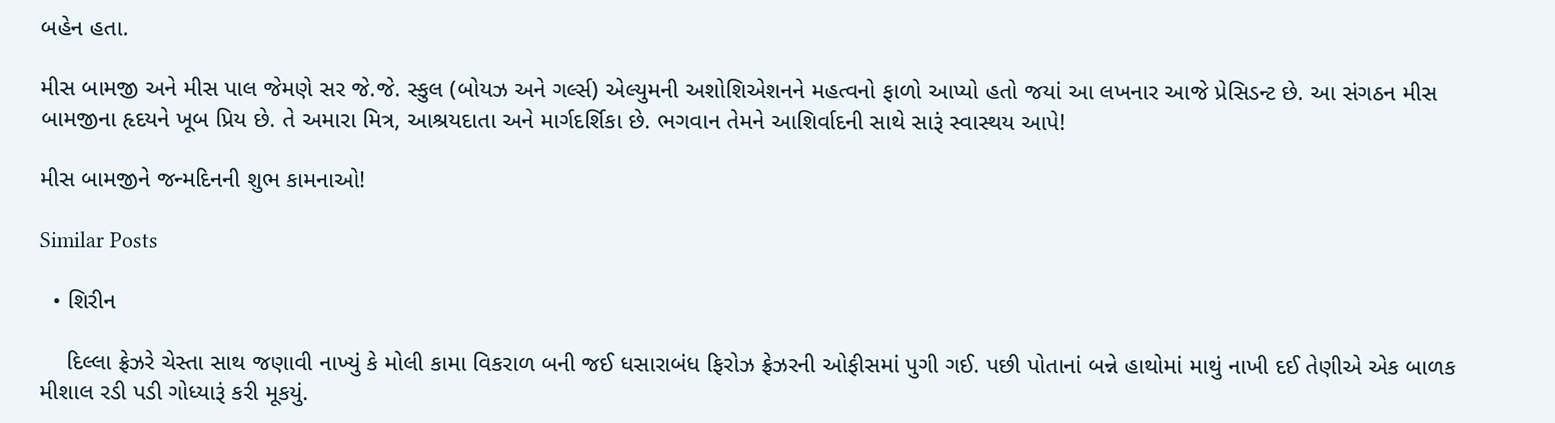બહેન હતા.

મીસ બામજી અને મીસ પાલ જેમણે સર જે.જે. સ્કુલ (બોયઝ અને ગર્લ્સ) એલ્યુમની અશોશિએશનને મહત્વનો ફાળો આપ્યો હતો જયાં આ લખનાર આજે પ્રેસિડન્ટ છે. આ સંગઠન મીસ બામજીના હૃદયને ખૂબ પ્રિય છે. તે અમારા મિત્ર, આશ્રયદાતા અને માર્ગદર્શિકા છે. ભગવાન તેમને આશિર્વાદની સાથે સારૂં સ્વાસ્થય આપે!

મીસ બામજીને જન્મદિનની શુભ કામનાઓ!

Similar Posts

  • શિરીન

    દિલ્લા ફ્રેઝરે ચેસ્તા સાથ જણાવી નાખ્યું કે મોલી કામા વિકરાળ બની જઈ ધસારાબંધ ફિરોઝ ફ્રેઝરની ઓફીસમાં પુગી ગઈ. પછી પોતાનાં બન્ને હાથોમાં માથું નાખી દઈ તેણીએ એક બાળક મીશાલ રડી પડી ગોધ્યારૂં કરી મૂકયું.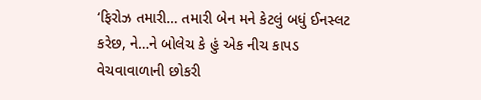‘ફિરોઝ તમારી… તમારી બેન મને કેટલું બધું ઈનસ્લટ કરેછ, ને…ને બોલેચ કે હું એક નીચ કાપડ વેચવાવાળાની છોકરી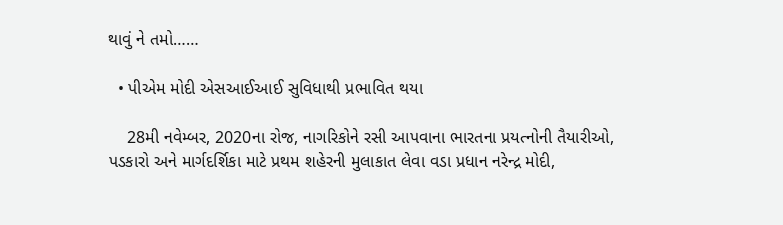થાવું ને તમો……

  • પીએમ મોદી એસઆઈઆઈ સુવિધાથી પ્રભાવિત થયા

    28મી નવેમ્બર, 2020ના રોજ, નાગરિકોને રસી આપવાના ભારતના પ્રયત્નોની તૈયારીઓ, પડકારો અને માર્ગદર્શિકા માટે પ્રથમ શહેરની મુલાકાત લેવા વડા પ્રધાન નરેન્દ્ર મોદી,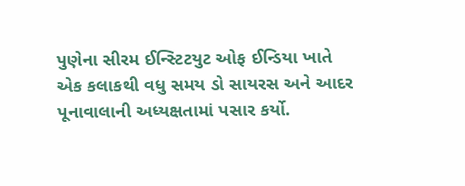પુણેના સીરમ ઈન્સ્ટિટયુટ ઓફ ઈન્ડિયા ખાતે એક કલાકથી વધુ સમય ડો સાયરસ અને આદર પૂનાવાલાની અધ્યક્ષતામાં પસાર કર્યો.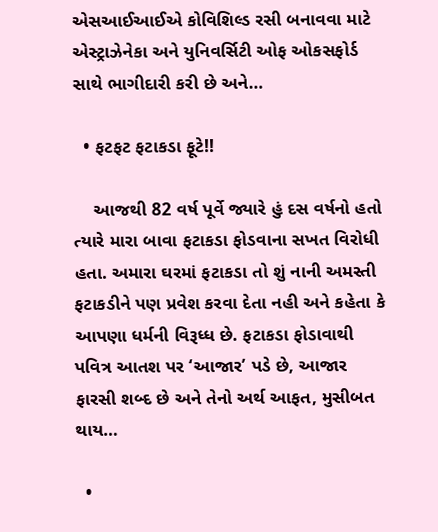એસઆઈઆઈએ કોવિશિલ્ડ રસી બનાવવા માટે એસ્ટ્રાઝેનેકા અને યુનિવર્સિટી ઓફ ઓકસફોર્ડ સાથે ભાગીદારી કરી છે અને…

  • ફટફટ ફટાકડા ફૂટે!!

    આજથી 82 વર્ષ પૂર્વે જ્યારે હું દસ વર્ષનો હતો ત્યારે મારા બાવા ફટાકડા ફોડવાના સખત વિરોધી હતા. અમારા ઘરમાં ફટાકડા તો શું નાની અમસ્તી ફટાકડીને પણ પ્રવેશ કરવા દેતા નહી અને કહેતા કે આપણા ધર્મની વિરૂધ્ધ છે. ફટાકડા ફોડાવાથી પવિત્ર આતશ પર ‘આજાર’ પડે છે, આજાર ફારસી શબ્દ છે અને તેનો અર્થ આફત, મુસીબત થાય…

  •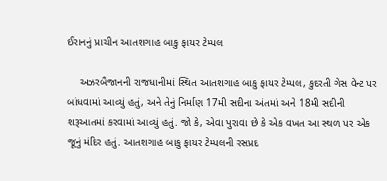ઈરાનનું પ્રાચીન આતશગાહ બાકુ ફાયર ટેમ્પલ

    અઝરબૈજાનની રાજધાનીમાં સ્થિત આતશગાહ બાકુ ફાયર ટેમ્પલ, કુદરતી ગેસ વેન્ટ પર બાંધવામાં આવ્યું હતું, અને તેનું નિર્માણ 17મી સદીના અંતમાં અને 18મી સદીની શરૂઆતમાં કરવામાં આવ્યું હતું. જો કે, એવા પુરાવા છે કે એક વખત આ સ્થળ પર એક જૂનું મંદિર હતું. આતશગાહ બાકુ ફાયર ટેમ્પલની રસપ્રદ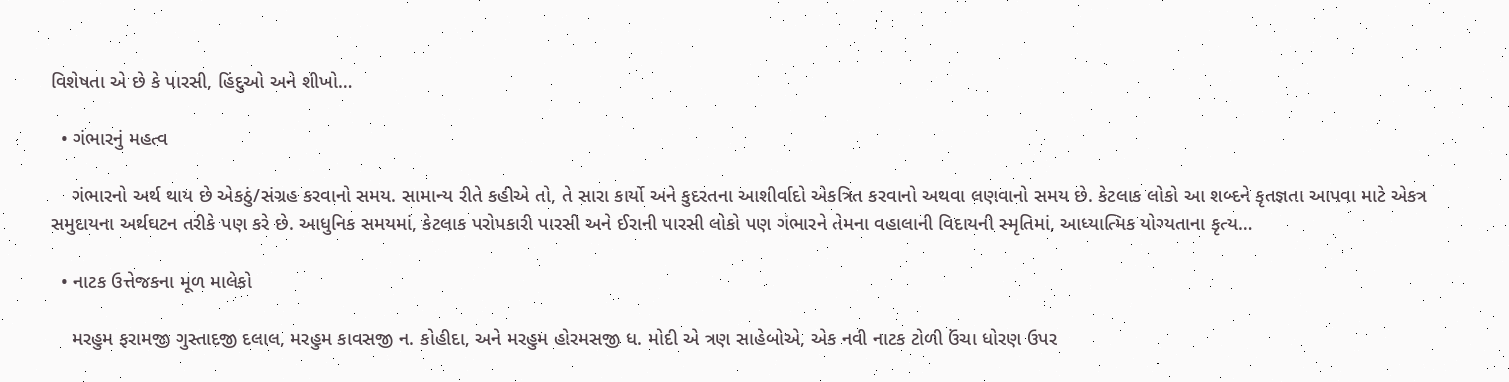વિશેષતા એ છે કે પારસી, હિંદુઓ અને શીખો…

  • ગંભારનું મહત્વ

    ગંભારનો અર્થ થાય છે એકઠું/સંગ્રહ કરવાનો સમય. સામાન્ય રીતે કહીએ તો, તે સારા કાર્યો અને કુદરતના આશીર્વાદો એકત્રિત કરવાનો અથવા લણવાનો સમય છે. કેટલાક લોકો આ શબ્દને કૃતજ્ઞતા આપવા માટે એકત્ર સમુદાયના અર્થઘટન તરીકે પણ કરે છે. આધુનિક સમયમાં, કેટલાક પરોપકારી પારસી અને ઈરાની પારસી લોકો પણ ગંભારને તેમના વહાલાની વિદાયની સ્મૃતિમાં, આધ્યાત્મિક યોગ્યતાના કૃત્ય…

  • નાટક ઉત્તેજકના મૂળ માલેકો

    મરહુમ ફરામજી ગુસ્તાદજી દલાલ, મરહુમ કાવસજી ન. કોહીદા‚ અને મરહુમ હોરમસજી ધ. મોદી એ ત્રણ સાહેબોએ, એક નવી નાટક ટોળી ઉંચા ધોરણ ઉપર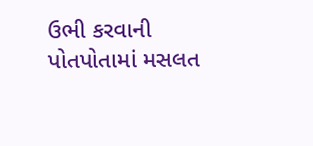ઉભી કરવાની પોતપોતામાં મસલત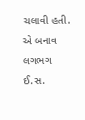ચલાવી હતી. એ બનાવ લગભગ ઈ.સ.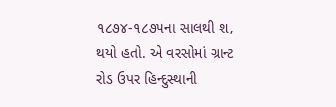૧૮૭૪-૧૮૭૫ના સાલથી શ‚ થયો હતો. એ વરસોમાં ગ્રાન્ટ રોડ ઉપર હિન્દુસ્થાની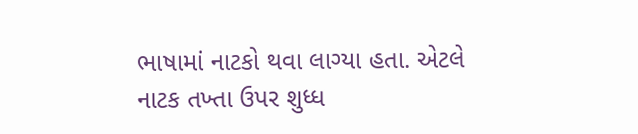ભાષામાં નાટકો થવા લાગ્યા હતા. એટલે નાટક તખ્તા ઉપર શુધ્ધ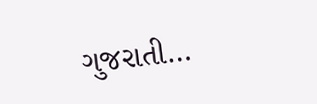ગુજરાતી…